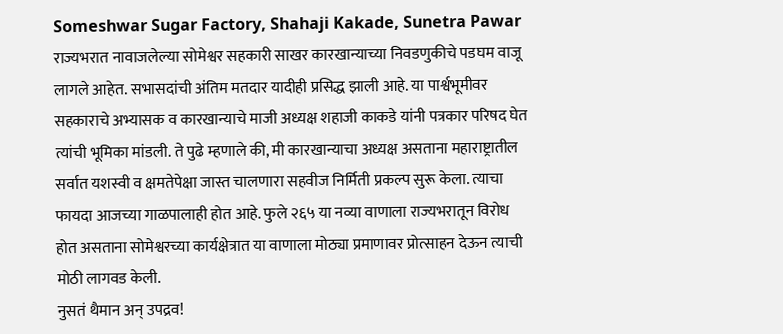Someshwar Sugar Factory, Shahaji Kakade, Sunetra Pawar
राज्यभरात नावाजलेल्या सोमेश्वर सहकारी साखर कारखान्याच्या निवडणुकीचे पडघम वाजू लागले आहेत. सभासदांची अंतिम मतदार यादीही प्रसिद्ध झाली आहे. या पार्श्वभूमीवर सहकाराचे अभ्यासक व कारखान्याचे माजी अध्यक्ष शहाजी काकडे यांनी पत्रकार परिषद घेत त्यांची भूमिका मांडली. ते पुढे म्हणाले की, मी कारखान्याचा अध्यक्ष असताना महाराष्ट्रातील सर्वात यशस्वी व क्षमतेपेक्षा जास्त चालणारा सहवीज निर्मिती प्रकल्प सुरू केला. त्याचा फायदा आजच्या गाळपालाही होत आहे. फुले २६५ या नव्या वाणाला राज्यभरातून विरोध होत असताना सोमेश्वरच्या कार्यक्षेत्रात या वाणाला मोठ्या प्रमाणावर प्रोत्साहन देऊन त्याची मोठी लागवड केली.
नुसतं थैमान अन् उपद्रव!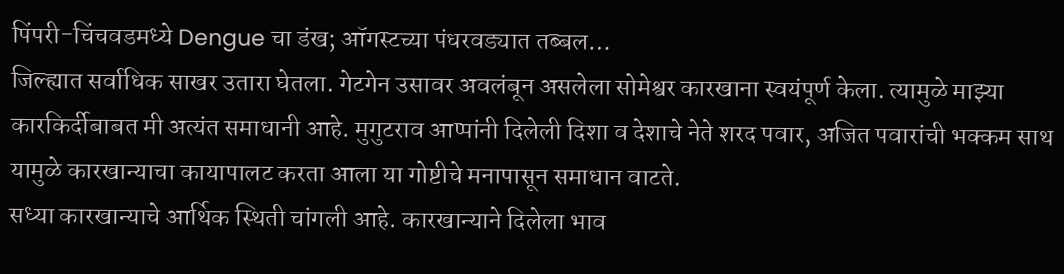पिंपरी-चिंचवडमध्ये Dengue चा डंख; ऑगस्टच्या पंधरवड्यात तब्बल…
जिल्ह्यात सर्वाधिक साखर उतारा घेतला. गेटगेन उसावर अवलंबून असलेला सोमेश्वर कारखाना स्वयंपूर्ण केला. त्यामुळे माझ्या कारकिर्दीबाबत मी अत्यंत समाधानी आहे. मुगुटराव आप्पांनी दिलेली दिशा व देशाचे नेते शरद पवार, अजित पवारांची भक्कम साथ यामुळे कारखान्याचा कायापालट करता आला या गोष्टीचे मनापासून समाधान वाटते.
सध्या कारखान्याचे आर्थिक स्थिती चांगली आहे. कारखान्याने दिलेला भाव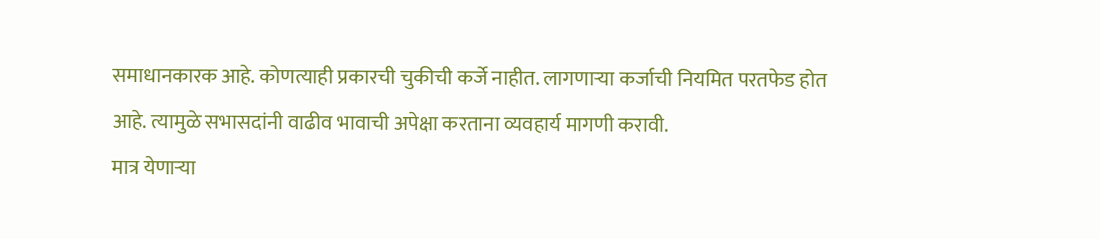समाधानकारक आहे. कोणत्याही प्रकारची चुकीची कर्जे नाहीत. लागणाऱ्या कर्जाची नियमित परतफेड होत आहे. त्यामुळे सभासदांनी वाढीव भावाची अपेक्षा करताना व्यवहार्य मागणी करावी.
मात्र येणाऱ्या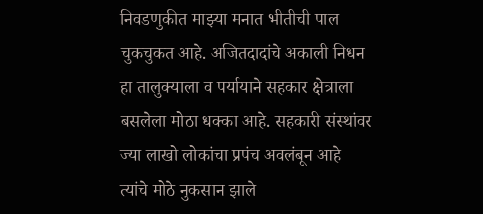निवडणुकीत माझ्या मनात भीतीची पाल चुकचुकत आहे. अजितदादांचे अकाली निधन हा तालुक्याला व पर्यायाने सहकार क्षेत्राला बसलेला मोठा धक्का आहे. सहकारी संस्थांवर ज्या लाखो लोकांचा प्रपंच अवलंबून आहे त्यांचे मोठे नुकसान झाले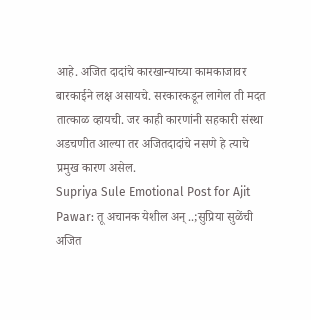आहे. अजित दादांचे कारखान्याच्या कामकाजावर बारकाईने लक्ष असायचे. सरकारकडून लागेल ती मदत तात्काळ व्हायची. जर काही कारणांनी सहकारी संस्था अडचणीत आल्या तर अजितदादांचे नसणे हे त्याचे प्रमुख कारण असेल.
Supriya Sule Emotional Post for Ajit Pawar: तू अचानक येशील अन् ..;सुप्रिया सुळेंची अजित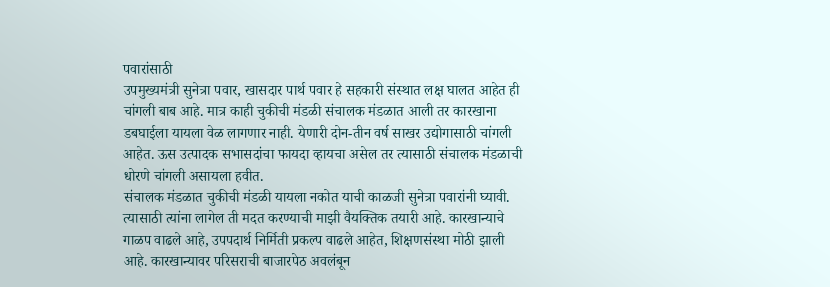पवारांसाठी
उपमुख्यमंत्री सुनेत्रा पवार, खासदार पार्थ पवार हे सहकारी संस्थात लक्ष घालत आहेत ही चांगली बाब आहे. मात्र काही चुकीची मंडळी संचालक मंडळात आली तर कारखाना डबघाईला यायला वेळ लागणार नाही. येणारी दोन-तीन वर्ष साखर उद्योगासाठी चांगली आहेत. ऊस उत्पादक सभासदांचा फायदा व्हायचा असेल तर त्यासाठी संचालक मंडळाची धोरणे चांगली असायला हवीत.
संचालक मंडळात चुकीची मंडळी यायला नकोत याची काळजी सुनेत्रा पवारांनी घ्यावी. त्यासाठी त्यांना लागेल ती मदत करण्याची माझी वैयक्तिक तयारी आहे. कारखान्याचे गाळप वाढले आहे, उपपदार्थ निर्मिती प्रकल्प वाढले आहेत, शिक्षणसंस्था मोठी झाली आहे. कारखान्यावर परिसराची बाजारपेठ अवलंबून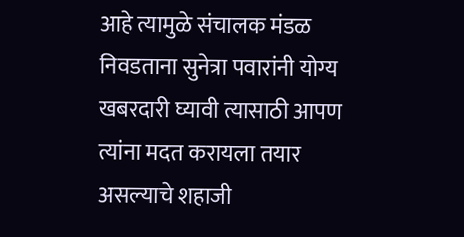आहे त्यामुळे संचालक मंडळ निवडताना सुनेत्रा पवारांनी योग्य खबरदारी घ्यावी त्यासाठी आपण त्यांना मदत करायला तयार असल्याचे शहाजी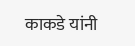काकडे यांनी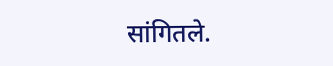सांगितले.